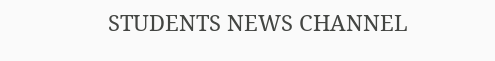STUDENTS NEWS CHANNEL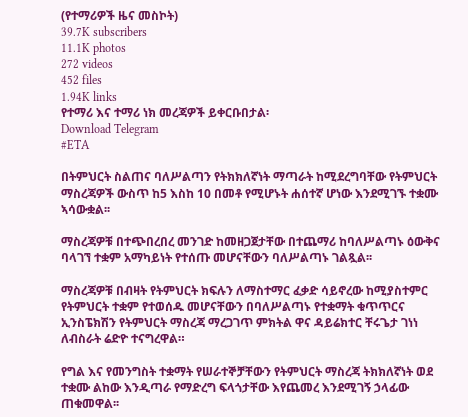(የተማሪዎች ዜና መስኮት)
39.7K subscribers
11.1K photos
272 videos
452 files
1.94K links
የተማሪ እና ተማሪ ነክ መረጃዎች ይቀርቡበታል፡
Download Telegram
#ETA

በትምህርት ስልጠና ባለሥልጣን የትክክለኛነት ማጣራት ከሚደረግባቸው የትምህርት ማስረጃዎች ውስጥ ከ5 እስከ 10 በመቶ የሚሆኑት ሐሰተኛ ሆነው እንደሚገኙ ተቋሙ ኣሳውቋል፡፡

ማስረጃዎቹ በተጭበረበረ መንገድ ከመዘጋጀታቸው በተጨማሪ ከባለሥልጣኑ ዕውቅና ባላገኘ ተቋም አማካይነት የተሰጡ መሆናቸውን ባለሥልጣኑ ገልጿል፡፡

ማስረጃዎቹ በብዛት የትምህርት ክፍሉን ለማስተማር ፈቃድ ሳይኖረው ከሚያስተምር የትምህርት ተቋም የተወሰዱ መሆናቸውን በባለሥልጣኑ የተቋማት ቁጥጥርና ኢንስፔክሽን የትምህርት ማስረጃ ማረጋገጥ ምክትል ዋና ዳይሬክተር ቸሩጌታ ገነነ ለብስራት ሬድዮ ተናግረዋል።

የግል እና የመንግስት ተቋማት የሠራተኞቻቸውን የትምህርት ማስረጃ ትክክለኛነት ወደ ተቋሙ ልከው እንዲጣራ የማድረግ ፍላጎታቸው እየጨመረ እንደሚገኝ ኃላፊው ጠቁመዋል፡፡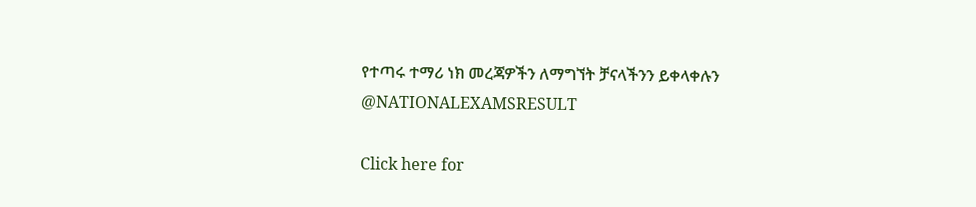የተጣሩ ተማሪ ነክ መረጃዎችን ለማግኘት ቻናላችንን ይቀላቀሉን
@NATIONALEXAMSRESULT

Click here for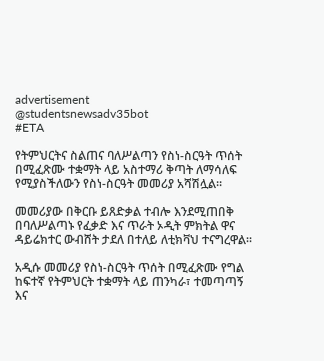advertisement
@studentsnewsadv35bot
#ETA

የትምህርትና ስልጠና ባለሥልጣን የስነ-ስርዓት ጥሰት በሚፈጽሙ ተቋማት ላይ አስተማሪ ቅጣት ለማሳለፍ የሚያስችለውን የስነ-ስርዓት መመሪያ አሻሽሏል።

መመሪያው በቅርቡ ይጸድቃል ተብሎ እንደሚጠበቅ በባለሥልጣኑ የፈቃድ እና ጥራት ኦዲት ምክትል ዋና ዳይሬክተር ውብሸት ታደለ በተለይ ለቲክቫህ ተናግረዋል።

አዲሱ መመሪያ የስነ-ስርዓት ጥሰት በሚፈጽሙ የግል ከፍተኛ የትምህርት ተቋማት ላይ ጠንካራ፣ ተመጣጣኝ እና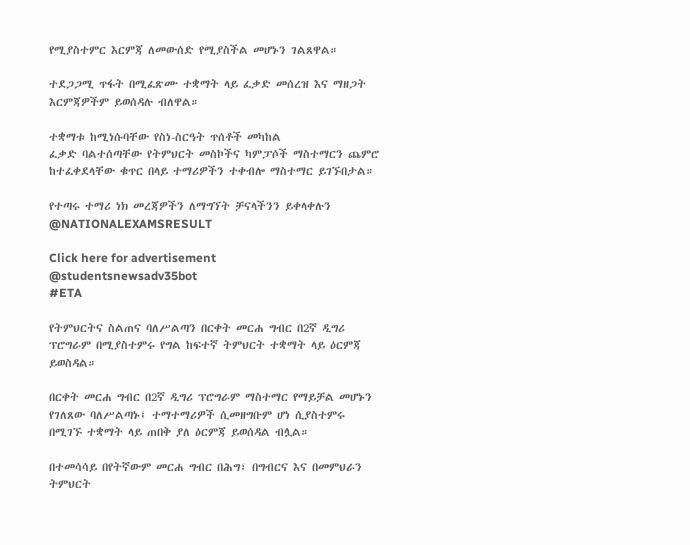የሚያስተምር እርምጃ ለመውሰድ የሚያስችል መሆኑን ገልጸዋል።

ተደጋጋሚ ጥፋት በሚፈጽሙ ተቋማት ላይ ፈቃድ መሰረዝ እና ማዘጋት እርምጃዎችም ይወሰዳሉ ብለዋል።

ተቋማቱ ከሚነሱባቸው የስነ-ስርዓት ጥሰቶች መካከል
ፈቃድ ባልተሰጣቸው የትምህርት መስኮችና ካምፓሶች ማስተማርን ጨምሮ ከተፈቀደላቸው ቁጥር በላይ ተማሪዎችን ተቀብሎ ማስተማር ይገኙበታል።

የተጣሩ ተማሪ ነክ መረጃዎችን ለማግኘት ቻናላችንን ይቀላቀሉን
@NATIONALEXAMSRESULT

Click here for advertisement
@studentsnewsadv35bot
#ETA

የትምህርትና ስልጠና ባለሥልጣን በርቀት መርሐ ግብር በ2ኛ ዲግሪ ፕሮግራም በሚያስተምሩ የግል ከፍተኛ ትምህርት ተቋማት ላይ ዕርምጃ ይወስዳል።

በርቀት መርሐ ግብር በ2ኛ ዲግሪ ፕሮግራም ማስተማር የማይቻል መሆኑን የገለጸው ባለሥልጣኑ፤ ተማተማሪዎች ሲመዘግቡም ሆነ ሲያስተምሩ በሚገኙ ተቋማት ላይ ጠበቅ ያለ ዕርምጃ ይወሰዳል ብሏል።

በተመሳሳይ በየትኛውም መርሐ ግብር በሕግ፣ በግብርና እና በመምህራን ትምህርት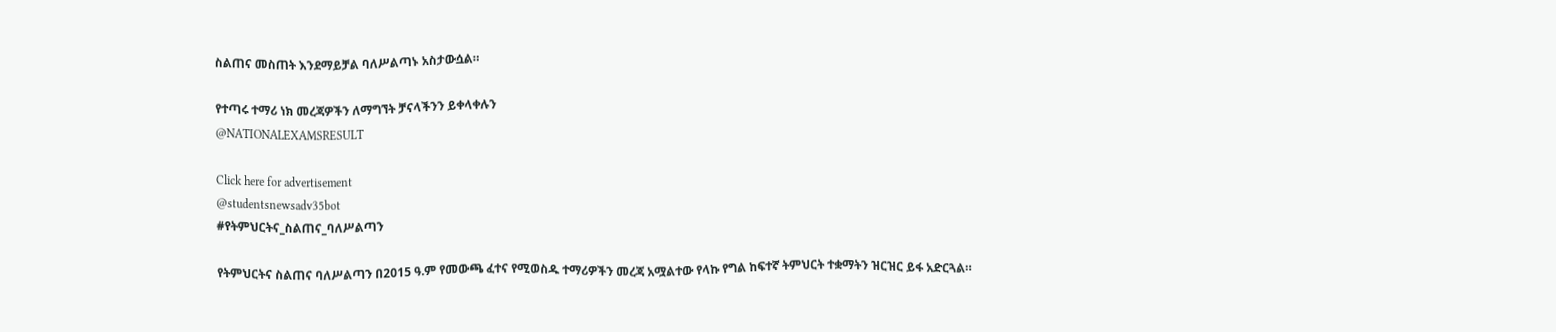ስልጠና መስጠት እንደማይቻል ባለሥልጣኑ አስታውሷል።

የተጣሩ ተማሪ ነክ መረጃዎችን ለማግኘት ቻናላችንን ይቀላቀሉን
@NATIONALEXAMSRESULT

Click here for advertisement
@studentsnewsadv35bot
#የትምህርትና_ስልጠና_ባለሥልጣን

የትምህርትና ስልጠና ባለሥልጣን በ2015 ዓ.ም የመውጫ ፈተና የሚወስዱ ተማሪዎችን መረጃ አሟልተው የላኩ የግል ከፍተኛ ትምህርት ተቋማትን ዝርዝር ይፋ አድርጓል።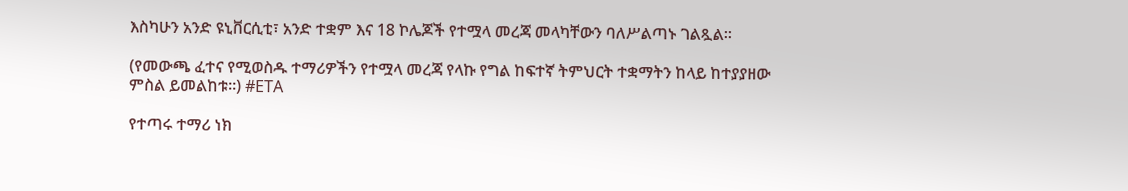እስካሁን አንድ ዩኒቨርሲቲ፣ አንድ ተቋም እና 18 ኮሌጆች የተሟላ መረጃ መላካቸውን ባለሥልጣኑ ገልጿል።

(የመውጫ ፈተና የሚወስዱ ተማሪዎችን የተሟላ መረጃ የላኩ የግል ከፍተኛ ትምህርት ተቋማትን ከላይ ከተያያዘው ምስል ይመልከቱ።) #ETA

የተጣሩ ተማሪ ነክ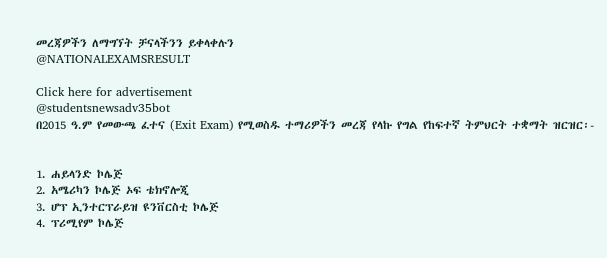መረጃዎችን ለማግኘት ቻናላችንን ይቀላቀሉን
@NATIONALEXAMSRESULT

Click here for advertisement
@studentsnewsadv35bot
በ2015 ዓ.ም የመውጫ ፈተና (Exit Exam) የሚወስዱ ተማሪዎችን መረጃ የላኩ የግል የከፍተኛ ትምህርት ተቋማት ዝርዝር፡-


1. ሐይላንድ ኮሌጅ
2. አሜሪካን ኮሌጅ ኦፍ ቴክኖሎጂ
3. ሆፕ ኢንተርፕራይዝ ዩንቨርስቲ ኮሌጅ
4. ፕሪሚየም ኮሌጅ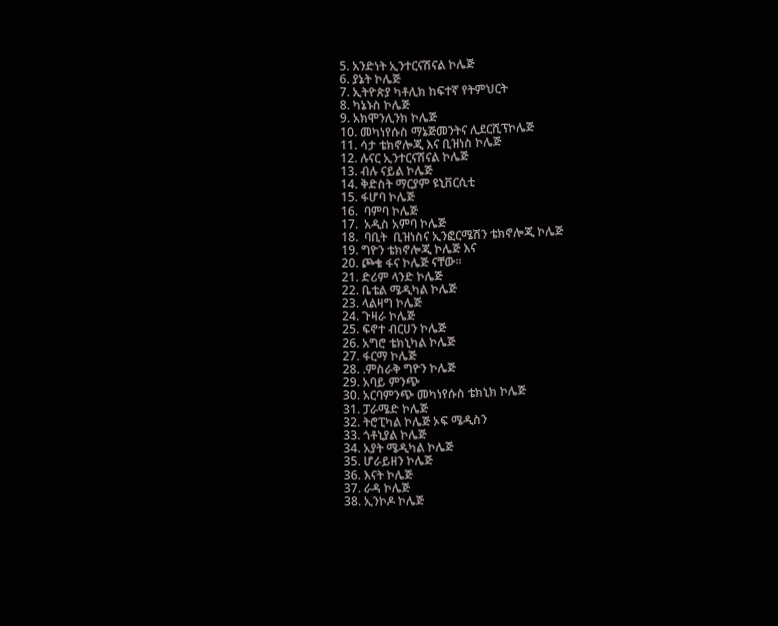5. አንድነት ኢንተርናሽናል ኮሌጅ
6. ያኔት ኮሌጅ
7. ኢትዮጵያ ካቶሊክ ከፍተኛ የትምህርት
8. ካኔኑስ ኮሌጅ
9. አክሞንሊንክ ኮሌጅ
10. መካነየሱስ ማኔጅመንትና ሊደርሺፕኮሌጅ
11. ሳታ ቴክኖሎጂ እና ቢዝነስ ኮሌጅ
12. ሉናር ኢንተርናሽናል ኮሌጅ
13. ብሉ ናይል ኮሌጅ
14. ቅድስት ማርያም ዩኒቨርሲቲ
15. ፋሆባ ኮሌጅ
16.  ባምባ ኮሌጅ
17.  አዲስ አምባ ኮሌጅ
18.  ባቢት  ቢዝነስና ኢንፎርሜሽን ቴክኖሎጂ ኮሌጅ
19. ግዮን ቴክኖሎጂ ኮሌጅ እና
20. ጮቄ ፋና ኮሌጅ ናቸው፡፡
21. ድሪም ላንድ ኮሌጅ
22. ቤቴል ሜዲካል ኮሌጅ
23. ላልዛግ ኮሌጅ
24. ጉዛራ ኮሌጅ
25. ፍኖተ ብርሀን ኮሌጅ
26. አግሮ ቴክኒካል ኮሌጅ
27. ፋርማ ኮሌጅ
28. .ምስራቅ ግዮን ኮሌጅ
29. አባይ ምንጭ
30. አርባምንጭ መካነየሱስ ቴክኒክ ኮሌጅ
31. ፓራሜድ ኮሌጅ
32. ትሮፒካል ኮሌጅ ኦፍ ሜዲስን
33. ጎቶኒያል ኮሌጅ
34. አያት ሜዲካል ኮሌጅ
35. ሆራይዘን ኮሌጅ
36. እናት ኮሌጅ
37. ራዳ ኮሌጅ
38. ኢንኮዶ ኮሌጅ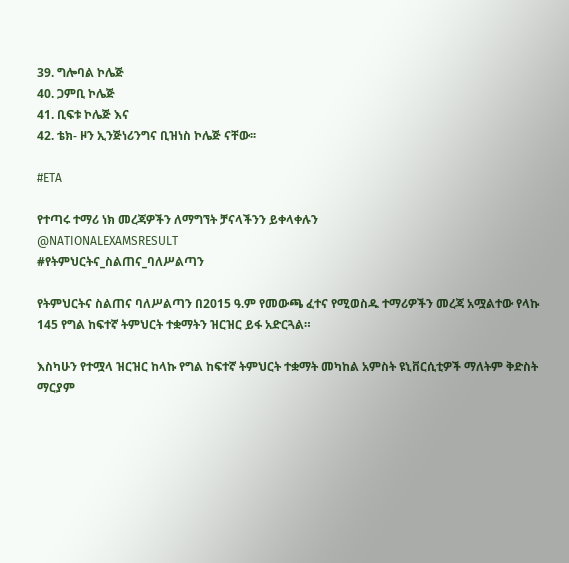39. ግሎባል ኮሌጅ
40. ጋምቢ ኮሌጅ
41. ቢፍቱ ኮሌጅ እና
42. ቴክ- ዞን ኢንጅነሪንግና ቢዝነስ ኮሌጅ ናቸው፡፡

#ETA

የተጣሩ ተማሪ ነክ መረጃዎችን ለማግኘት ቻናላችንን ይቀላቀሉን
@NATIONALEXAMSRESULT
#የትምህርትና_ስልጠና_ባለሥልጣን

የትምህርትና ስልጠና ባለሥልጣን በ2015 ዓ.ም የመውጫ ፈተና የሚወስዱ ተማሪዎችን መረጃ አሟልተው የላኩ 145 የግል ከፍተኛ ትምህርት ተቋማትን ዝርዝር ይፋ አድርጓል።

እስካሁን የተሟላ ዝርዝር ከላኩ የግል ከፍተኛ ትምህርት ተቋማት መካከል አምስት ዩኒቨርሲቲዎች ማለትም ቅድስት ማርያም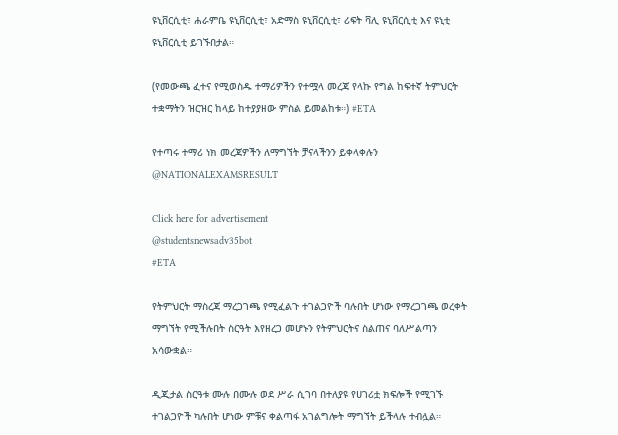ዩኒቨርሲቲ፣ ሐራምቤ ዩኒቨርሲቲ፣ አድማስ ዩኒቨርሲቲ፣ ሪፍት ቫሊ ዩኒቨርሲቲ እና ዩኒቲ ዩኒቨርሲቲ ይገኙበታል።

(የመውጫ ፈተና የሚወስዱ ተማሪዎችን የተሟላ መረጃ የላኩ የግል ከፍተኛ ትምህርት ተቋማትን ዝርዝር ከላይ ከተያያዘው ምስል ይመልከቱ።) #ETA

የተጣሩ ተማሪ ነክ መረጃዎችን ለማግኘት ቻናላችንን ይቀላቀሉን
@NATIONALEXAMSRESULT

Click here for advertisement
@studentsnewsadv35bot
#ETA

የትምህርት ማስረጃ ማረጋገጫ የሚፈልጉ ተገልጋዮች ባሉበት ሆነው የማረጋገጫ ወረቀት ማግኘት የሚችሉበት ስርዓት እየዘረጋ መሆኑን የትምህርትና ስልጠና ባለሥልጣን አሳውቋል።

ዲጂታል ስርዓቱ ሙሉ በሙሉ ወደ ሥራ ሲገባ በተለያዩ የሀገሪቷ ክፍሎች የሚገኙ ተገልጋዮች ካሉበት ሆነው ምቹና ቀልጣፋ አገልግሎት ማግኘት ይችላሉ ተብሏል።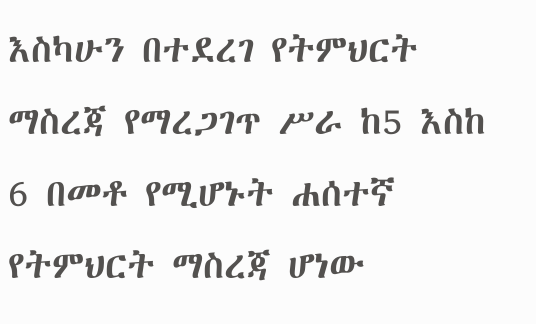እስካሁን በተደረገ የትምህርት ማስረጃ የማረጋገጥ ሥራ ከ5 እስከ 6 በመቶ የሚሆኑት ሐሰተኛ የትምህርት ማስረጃ ሆነው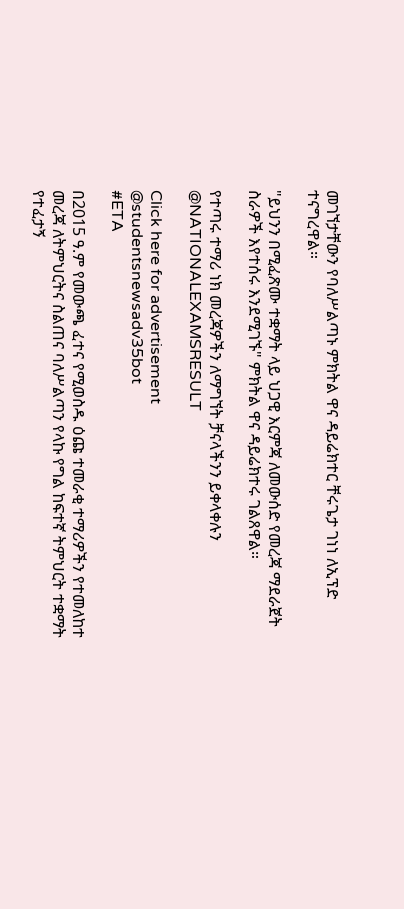መገኘታቸውን የባለሥልጣኑ ምክትል ዋና ዳይሬክተር ቸሩጌታ ገነነ ለኢፕድ ተናግረዋል።

"ይህንን በሚፈጽሙ ተቋማት ላይ ህጋዊ እርምጃ ለመውሰድ የመረጃ ማደራጀት ስራዎች እየተሰሩ እንደሚገኙ" ምክትል ዋና ዳይሬክተሩ ገልጸዋል።

የተጣሩ ተማሪ ነክ መረጃዎችን ለማግኘት ቻናላችንን ይቀላቀሉን
@NATIONALEXAMSRESULT

Click here for advertisement
@studentsnewsadv35bot
#ETA

በ2015 ዓ.ም የመውጫ ፈተና የሚወስዱ ዕጩ ተመራቂ ተማሪዎችን የተመለከተ መረጃ ለትምህርትና ስልጠና ባለሥልጣን የላኩ የግል ከፍተኛ ትምህርት ተቋማት የተፈታኝ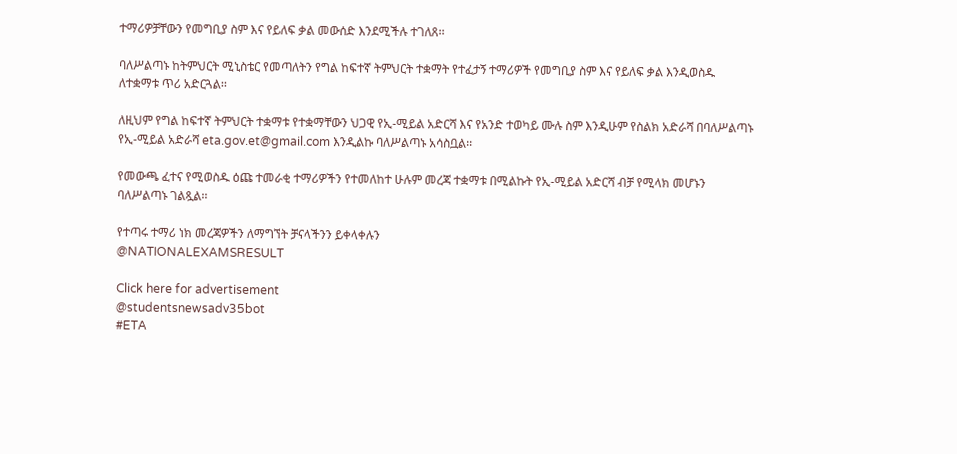ተማሪዎቻቸውን የመግቢያ ስም እና የይለፍ ቃል መውሰድ እንደሚችሉ ተገለጸ፡፡

ባለሥልጣኑ ከትምህርት ሚኒስቴር የመጣለትን የግል ከፍተኛ ትምህርት ተቋማት የተፈታኝ ተማሪዎች የመግቢያ ስም እና የይለፍ ቃል እንዲወስዱ ለተቋማቱ ጥሪ አድርጓል፡፡

ለዚህም የግል ከፍተኛ ትምህርት ተቋማቱ የተቋማቸውን ህጋዊ የኢ-ሚይል አድርሻ እና የአንድ ተወካይ ሙሉ ስም እንዲሁም የስልክ አድራሻ በባለሥልጣኑ የኢ-ሚይል አድራሻ eta.gov.et@gmail.com እንዲልኩ ባለሥልጣኑ አሳስቧል፡፡

የመውጫ ፈተና የሚወስዱ ዕጩ ተመራቂ ተማሪዎችን የተመለከተ ሁሉም መረጃ ተቋማቱ በሚልኩት የኢ-ሚይል አድርሻ ብቻ የሚላክ መሆኑን ባለሥልጣኑ ገልጿል፡፡

የተጣሩ ተማሪ ነክ መረጃዎችን ለማግኘት ቻናላችንን ይቀላቀሉን
@NATIONALEXAMSRESULT

Click here for advertisement
@studentsnewsadv35bot
#ETA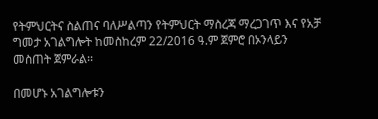የትምህርትና ስልጠና ባለሥልጣን የትምህርት ማስረጃ ማረጋገጥ እና የአቻ ግመታ አገልግሎት ከመስከረም 22/2016 ዓ.ም ጀምሮ በኦንላይን መስጠት ጀምራል፡፡

በመሆኑ አገልግሎቱን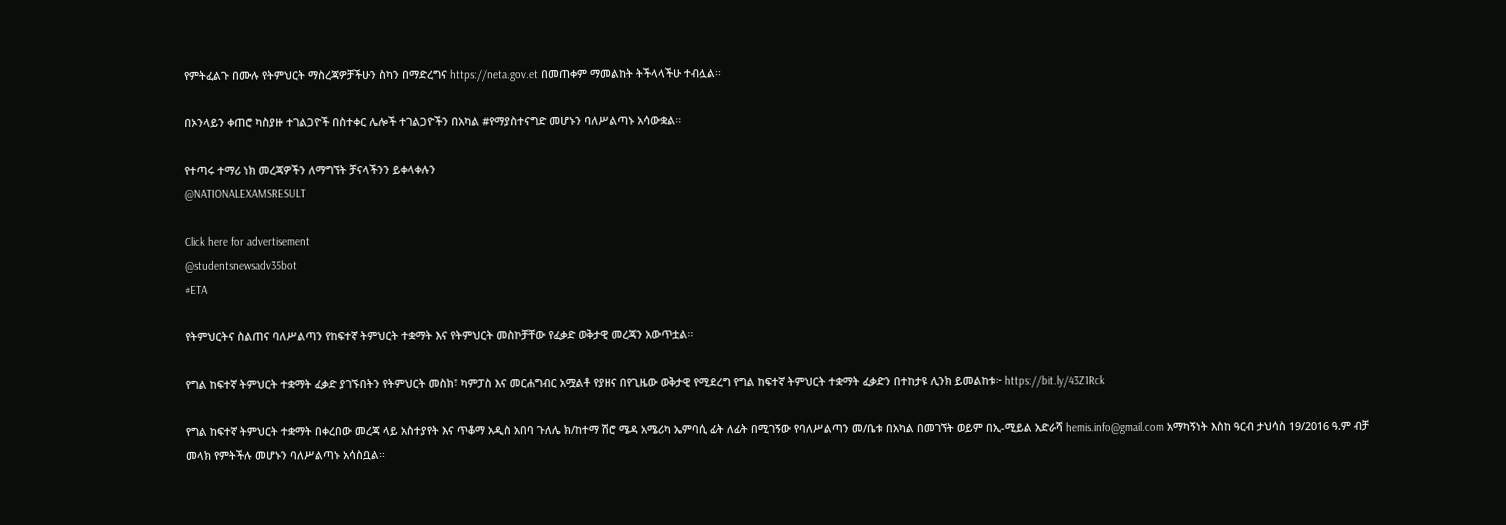የምትፈልጉ በሙሉ የትምህርት ማስረጃዎቻችሁን ስካን በማድረግና https://neta.gov.et በመጠቀም ማመልከት ትችላላችሁ ተብሏል፡፡

በኦንላይን ቀጠሮ ካስያዙ ተገልጋዮች በስተቀር ሌሎች ተገልጋዮችን በአካል #የማያስተናግድ መሆኑን ባለሥልጣኑ አሳውቋል፡፡

የተጣሩ ተማሪ ነክ መረጃዎችን ለማግኘት ቻናላችንን ይቀላቀሉን
@NATIONALEXAMSRESULT

Click here for advertisement
@studentsnewsadv35bot
#ETA

የትምህርትና ስልጠና ባለሥልጣን የከፍተኛ ትምህርት ተቋማት እና የትምህርት መስኮቻቸው የፈቃድ ወቅታዊ መረጃን አውጥቷል፡፡

የግል ከፍተኛ ትምህርት ተቋማት ፈቃድ ያገኙበትን የትምህርት መስክ፣ ካምፓስ እና መርሐግብር አሟልቶ የያዘና በየጊዜው ወቅታዊ የሚደረግ የግል ከፍተኛ ትምህርት ተቋማት ፈቃድን በተከታዩ ሊንክ ይመልከቱ፦ https://bit.ly/43Z1Rck

የግል ከፍተኛ ትምህርት ተቋማት በቀረበው መረጃ ላይ አስተያየት እና ጥቆማ አዲስ አበባ ጉለሌ ክ/ከተማ ሽሮ ሜዳ አሜሪካ ኤምባሲ ፊት ለፊት በሚገኝው የባለሥልጣን መ/ቤቱ በአካል በመገኘት ወይም በኢ-ሚይል አድራሻ hemis.info@gmail.com አማካኝነት እስከ ዓርብ ታህሳስ 19/2016 ዓ.ም ብቻ መላክ የምትችሉ መሆኑን ባለሥልጣኑ አሳስቧል፡፡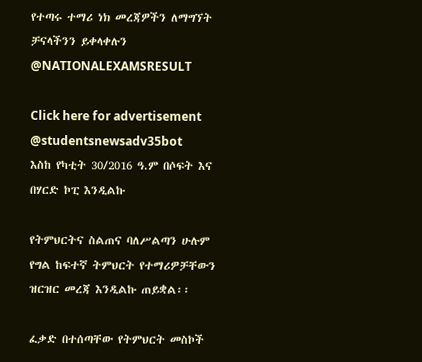የተጣሩ ተማሪ ነክ መረጃዎችን ለማግኘት ቻናላችንን ይቀላቀሉን
@NATIONALEXAMSRESULT

Click here for advertisement
@studentsnewsadv35bot
እስከ የካቲት 30/2016 ዓ.ም በሶፍት እና በሃርድ ኮፒ እንዲልኩ

የትምህርትና ስልጠና ባለሥልጣን ሁሉም የግል ከፍተኛ ትምህርት የተማሪዎቻቸውን ዝርዝር መረጃ እንዲልኩ ጠይቋል፡፡

ፈቃድ በተሰጣቸው የትምህርት መስኮች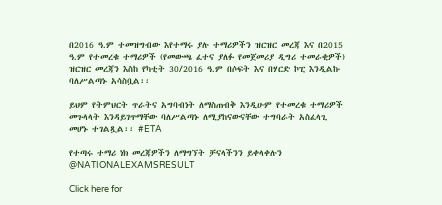በ2016 ዓ.ም ተመዝግብው እየተማሩ ያሉ ተማሪዎችን ዝርዝር መረጃ እና በ2015 ዓ.ም የተመረቁ ተማሪዎች (የመውጫ ፈተና ያለፉ የመጀመሪያ ዲግሪ ተመራቂዎች) ዝርዝር መረጃን እስከ የካቲት 30/2016 ዓ.ም በሶፍት እና በሃርድ ኮፒ እንዲልኩ ባለሥልጣኑ አሳስቧል፡፡

ይህም የትምህርት ጥራትና አግባብነት ለማስጠብቅ እንዲሁም የተመረቁ ተማሪዎች መጉላላት እንዳይገጥማቸው ባለሥልጣኑ ለሚያከናውናቸው ተግባራት አስፈላጊ መሆኑ ተገልጿል፡፡ #ETA

የተጣሩ ተማሪ ነክ መረጃዎችን ለማግኘት ቻናላችንን ይቀላቀሉን
@NATIONALEXAMSRESULT

Click here for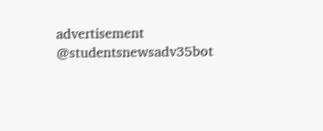advertisement
@studentsnewsadv35bot